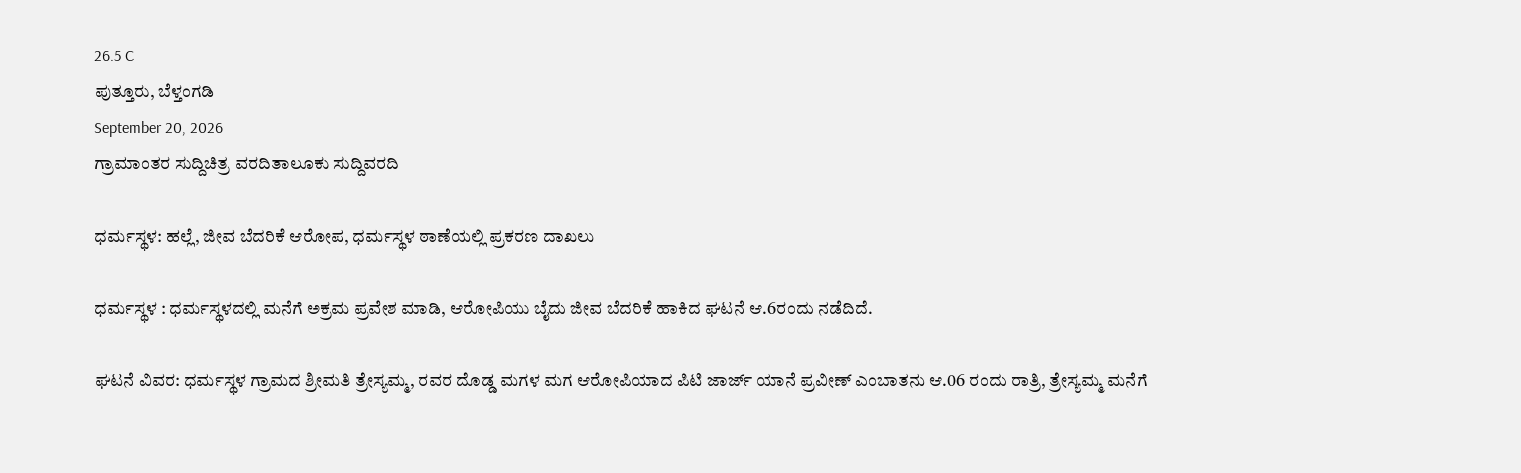26.5 C
ಪುತ್ತೂರು, ಬೆಳ್ತಂಗಡಿ
September 20, 2026
ಗ್ರಾಮಾಂತರ ಸುದ್ದಿಚಿತ್ರ ವರದಿತಾಲೂಕು ಸುದ್ದಿವರದಿ

ಧರ್ಮಸ್ಥಳ: ಹಲ್ಲೆ, ಜೀವ ಬೆದರಿಕೆ ಆರೋಪ, ಧರ್ಮಸ್ಥಳ ಠಾಣೆಯಲ್ಲಿ ಪ್ರಕರಣ ದಾಖಲು

ಧರ್ಮಸ್ಥಳ : ಧರ್ಮಸ್ಥಳದಲ್ಲಿ ಮನೆಗೆ ಅಕ್ರಮ ಪ್ರವೇಶ ಮಾಡಿ, ಆರೋಪಿಯು ಬೈದು ಜೀವ ಬೆದರಿಕೆ ಹಾಕಿದ ಘಟನೆ ಆ.6ರಂದು ನಡೆದಿದೆ.

ಘಟನೆ ವಿವರ: ಧರ್ಮಸ್ಥಳ ಗ್ರಾಮದ ಶ್ರೀಮತಿ ತ್ರೇಸ್ಯಮ್ಮ, ರವರ ದೊಡ್ಡ ಮಗಳ ಮಗ ಆರೋಪಿಯಾದ ಪಿಟಿ ಜಾರ್ಜ್ ಯಾನೆ ಪ್ರವೀಣ್ ಎಂಬಾತನು ಆ.06 ರಂದು ರಾತ್ರಿ, ತ್ರೇಸ್ಯಮ್ಮ ಮನೆಗೆ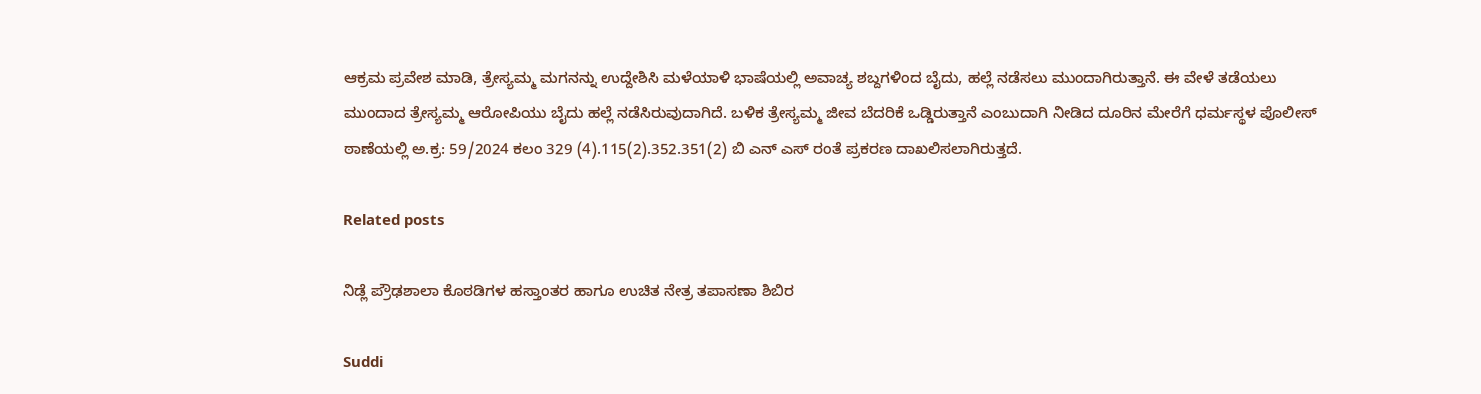ಆಕ್ರಮ ಪ್ರವೇಶ ಮಾಡಿ, ತ್ರೇಸ್ಯಮ್ಮ ಮಗನನ್ನು ಉದ್ದೇಶಿಸಿ ಮಳೆಯಾಳಿ ಭಾಷೆಯಲ್ಲಿ ಅವಾಚ್ಯ ಶಬ್ದಗಳಿಂದ ಬೈದು, ಹಲ್ಲೆ ನಡೆಸಲು ಮುಂದಾಗಿರುತ್ತಾನೆ. ಈ ವೇಳೆ ತಡೆಯಲು ಮುಂದಾದ ತ್ರೇಸ್ಯಮ್ಮ ಆರೋಪಿಯು ಬೈದು ಹಲ್ಲೆ ನಡೆಸಿರುವುದಾಗಿದೆ. ಬಳಿಕ ತ್ರೇಸ್ಯಮ್ಮ ಜೀವ ಬೆದರಿಕೆ ಒಡ್ಡಿರುತ್ತಾನೆ ಎಂಬುದಾಗಿ ನೀಡಿದ ದೂರಿನ ಮೇರೆಗೆ ಧರ್ಮಸ್ಥಳ ಪೊಲೀಸ್ ಠಾಣೆಯಲ್ಲಿ ಅ.ಕ್ರ: 59/2024 ಕಲಂ 329 (4).115(2).352.351(2) ಬಿ ಎನ್‌ ಎಸ್‌ ರಂತೆ ಪ್ರಕರಣ ದಾಖಲಿಸಲಾಗಿರುತ್ತದೆ.

Related posts

ನಿಡ್ಲೆ ಪ್ರೌಢಶಾಲಾ ಕೊಠಡಿಗಳ ಹಸ್ತಾಂತರ ಹಾಗೂ ಉಚಿತ ನೇತ್ರ ತಪಾಸಣಾ ಶಿಬಿರ

Suddi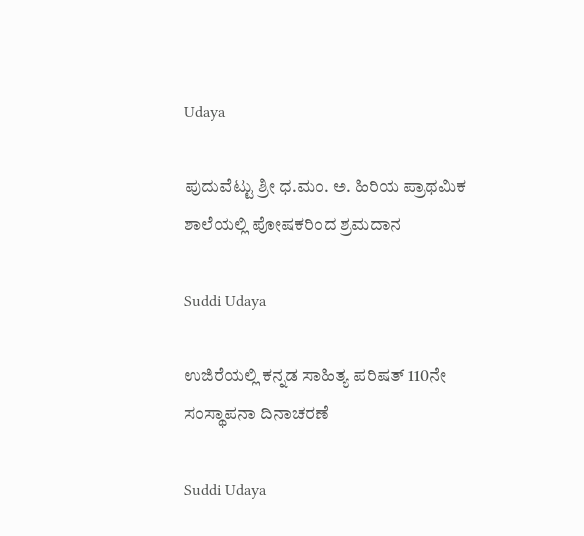Udaya

ಪುದುವೆಟ್ಟು ಶ್ರೀ ಧ.ಮಂ. ಅ. ಹಿರಿಯ ಪ್ರಾಥಮಿಕ ಶಾಲೆಯಲ್ಲಿ ಪೋಷಕರಿಂದ ಶ್ರಮದಾನ

Suddi Udaya

ಉಜಿರೆಯಲ್ಲಿ ಕನ್ನಡ ಸಾಹಿತ್ಯ ಪರಿಷತ್ 110ನೇ ಸಂಸ್ಥಾಪನಾ ದಿನಾಚರಣೆ

Suddi Udaya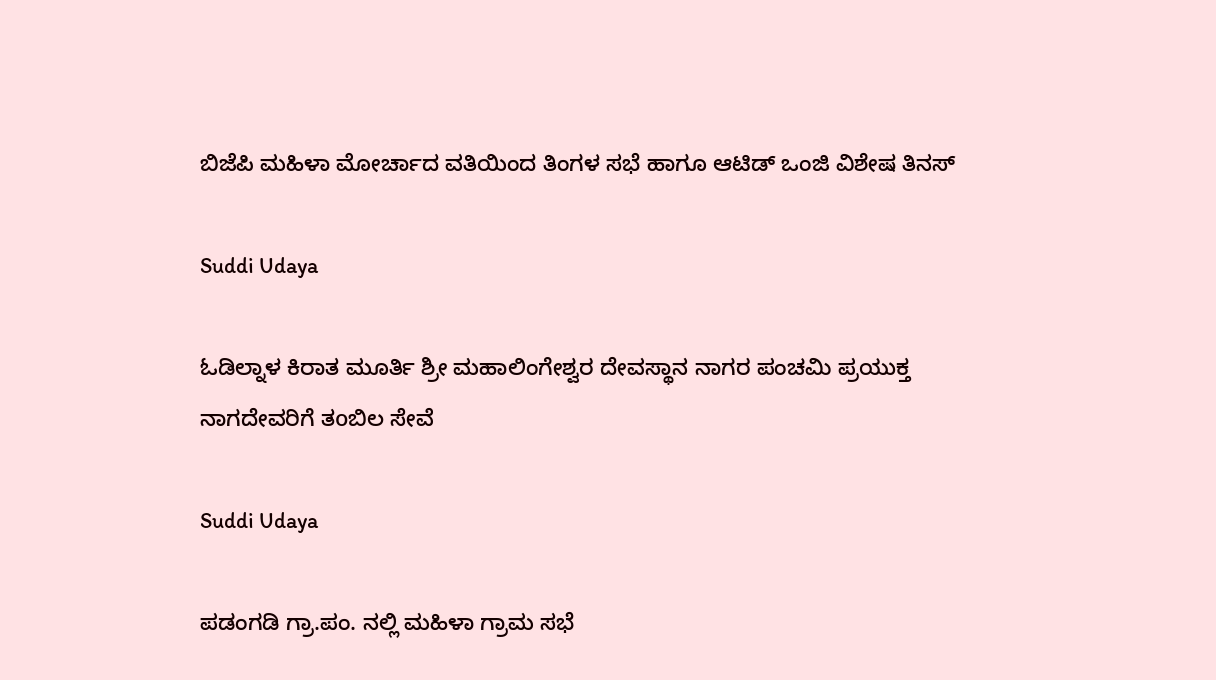ಬಿಜೆಪಿ ಮಹಿಳಾ ಮೋರ್ಚಾದ ವತಿಯಿಂದ ತಿಂಗಳ ಸಭೆ ಹಾಗೂ ಆಟಿಡ್ ಒಂಜಿ ವಿಶೇಷ ತಿನಸ್

Suddi Udaya

ಓಡಿಲ್ನಾಳ ಕಿರಾತ ಮೂರ್ತಿ ಶ್ರೀ ಮಹಾಲಿಂಗೇಶ್ವರ ದೇವಸ್ಥಾನ ನಾಗರ ಪಂಚಮಿ ಪ್ರಯುಕ್ತ ನಾಗದೇವರಿಗೆ ತoಬಿಲ ಸೇವೆ

Suddi Udaya

ಪಡಂಗಡಿ ಗ್ರಾ.ಪಂ. ನಲ್ಲಿ ಮಹಿಳಾ ಗ್ರಾಮ ಸಭೆ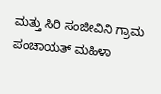ಮತ್ತು ಸಿರಿ ಸಂಜೀವಿನಿ ಗ್ರಾಮ ಪಂಚಾಯತ್ ಮಹಿಳಾ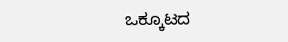ಒಕ್ಕೂಟದ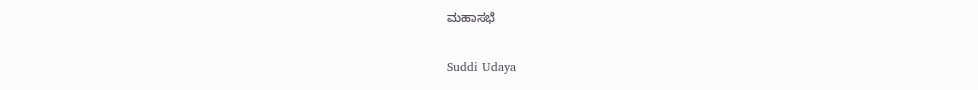ಮಹಾಸಭೆ

Suddi Udaya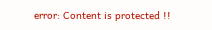error: Content is protected !!